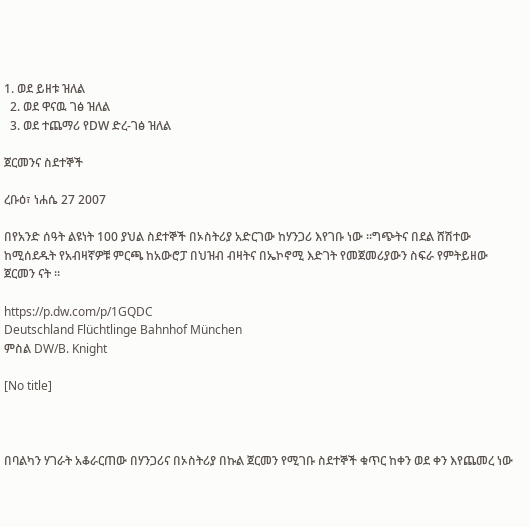1. ወደ ይዘቱ ዝለል
  2. ወደ ዋናዉ ገፅ ዝለል
  3. ወደ ተጨማሪ የDW ድረ-ገፅ ዝለል

ጀርመንና ስደተኞች

ረቡዕ፣ ነሐሴ 27 2007

በየአንድ ሰዓት ልዩነት 100 ያህል ስደተኞች በኦስትሪያ አድርገው ከሃንጋሪ እየገቡ ነው ።ግጭትና በደል ሸሽተው ከሚሰደዱት የአብዛኛዎቹ ምርጫ ከአውሮፓ በህዝብ ብዛትና በኤኮኖሚ እድገት የመጀመሪያውን ስፍራ የምትይዘው ጀርመን ናት ።

https://p.dw.com/p/1GQDC
Deutschland Flüchtlinge Bahnhof München
ምስል DW/B. Knight

[No title]



በባልካን ሃገራት አቆራርጠው በሃንጋሪና በኦስትሪያ በኩል ጀርመን የሚገቡ ስደተኞች ቁጥር ከቀን ወደ ቀን እየጨመረ ነው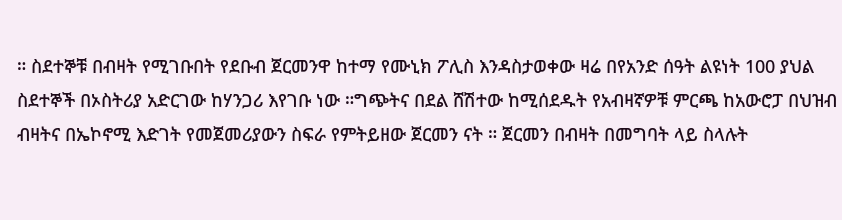። ስደተኞቹ በብዛት የሚገቡበት የደቡብ ጀርመንዋ ከተማ የሙኒክ ፖሊስ እንዳስታወቀው ዛሬ በየአንድ ሰዓት ልዩነት 100 ያህል ስደተኞች በኦስትሪያ አድርገው ከሃንጋሪ እየገቡ ነው ።ግጭትና በደል ሸሽተው ከሚሰደዱት የአብዛኛዎቹ ምርጫ ከአውሮፓ በህዝብ ብዛትና በኤኮኖሚ እድገት የመጀመሪያውን ስፍራ የምትይዘው ጀርመን ናት ። ጀርመን በብዛት በመግባት ላይ ስላሉት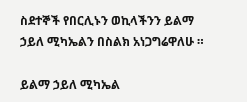ስደተኞች የበርሊኑን ወኪላችንን ይልማ ኃይለ ሚካኤልን በስልክ አነጋግሬዋለሁ ።

ይልማ ኃይለ ሚካኤል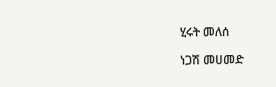ሂሩት መለሰ

ነጋሽ መሀመድ